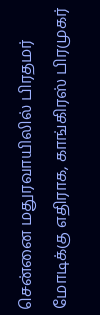சென்னை மதுரவாயிலில் பிரதமர் மோடிக்கு எதிராக, காங்கிரஸ் பிரமுகர்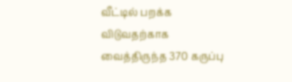வீட்டில் பறக்க விடுவதற்காக வைத்திருந்த 370 கருப்பு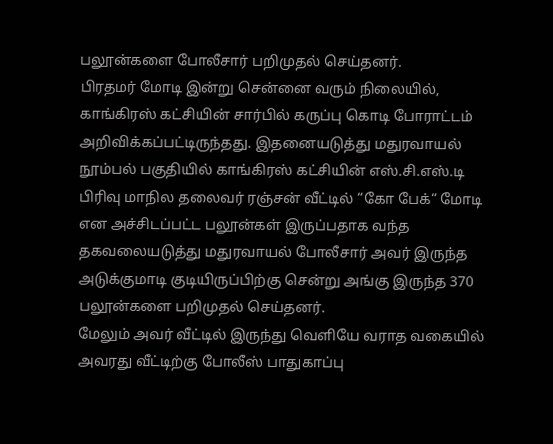பலூன்களை போலீசார் பறிமுதல் செய்தனர்.
பிரதமர் மோடி இன்று சென்னை வரும் நிலையில், காங்கிரஸ் கட்சியின் சார்பில் கருப்பு கொடி போராட்டம் அறிவிக்கப்பட்டிருந்தது. இதனையடுத்து மதுரவாயல் நூம்பல் பகுதியில் காங்கிரஸ் கட்சியின் எஸ்.சி.எஸ்.டி பிரிவு மாநில தலைவர் ரஞ்சன் வீட்டில் “கோ பேக்“ மோடி என அச்சிடப்பட்ட பலூன்கள் இருப்பதாக வந்த தகவலையடுத்து மதுரவாயல் போலீசார் அவர் இருந்த அடுக்குமாடி குடியிருப்பிற்கு சென்று அங்கு இருந்த 370 பலூன்களை பறிமுதல் செய்தனர்.
மேலும் அவர் வீட்டில் இருந்து வெளியே வராத வகையில் அவரது வீட்டிற்கு போலீஸ் பாதுகாப்பு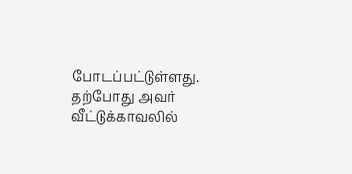போடப்பட்டுள்ளது. தற்போது அவர் வீட்டுக்காவலில்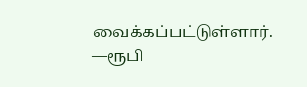வைக்கப்பட்டுள்ளார்.
—ரூபி